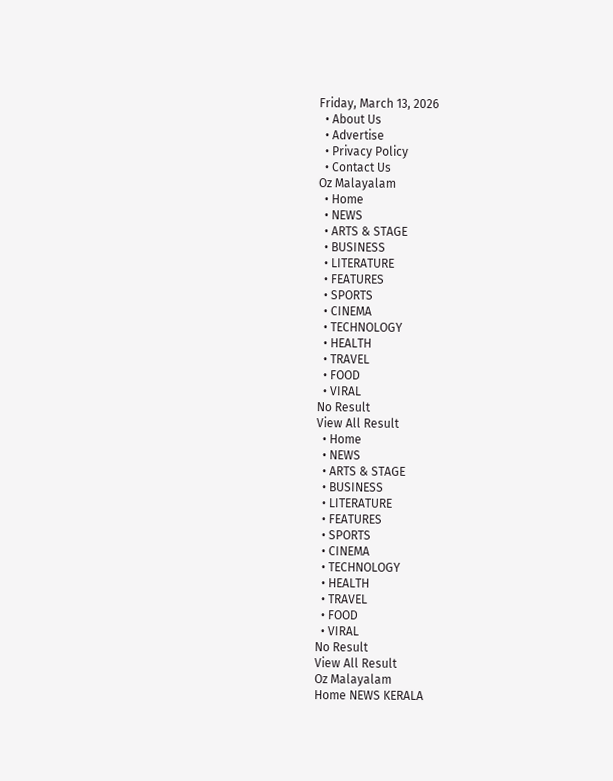Friday, March 13, 2026
  • About Us
  • Advertise
  • Privacy Policy
  • Contact Us
Oz Malayalam
  • Home
  • NEWS
  • ARTS & STAGE
  • BUSINESS
  • LITERATURE
  • FEATURES
  • SPORTS
  • CINEMA
  • TECHNOLOGY
  • HEALTH
  • TRAVEL
  • FOOD
  • VIRAL
No Result
View All Result
  • Home
  • NEWS
  • ARTS & STAGE
  • BUSINESS
  • LITERATURE
  • FEATURES
  • SPORTS
  • CINEMA
  • TECHNOLOGY
  • HEALTH
  • TRAVEL
  • FOOD
  • VIRAL
No Result
View All Result
Oz Malayalam
Home NEWS KERALA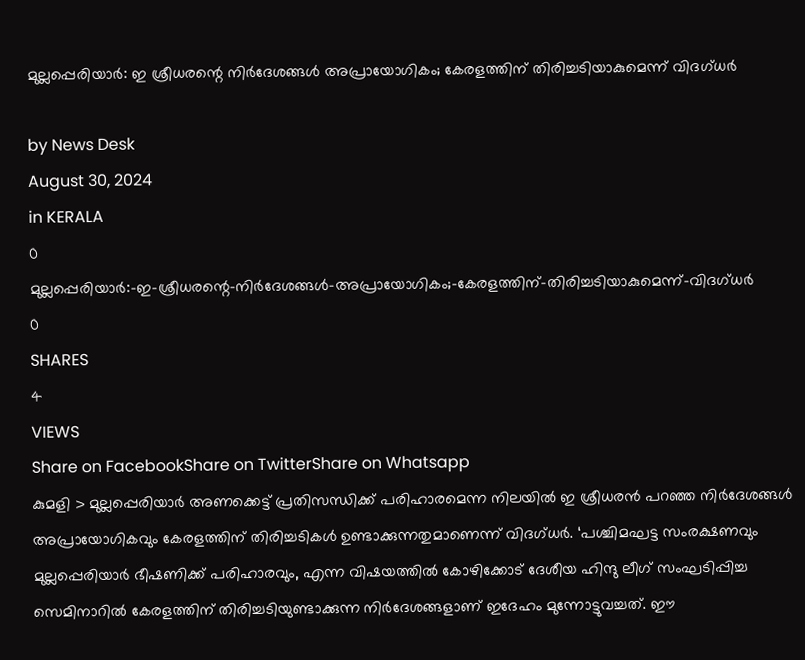മുല്ലപ്പെരിയാർ: ഇ ശ്രീധരന്റെ നിർദേശങ്ങൾ അപ്രായോഗികം; കേരളത്തിന് തിരിച്ചടിയാകുമെന്ന് വിദഗ്ധർ

by News Desk
August 30, 2024
in KERALA
0
മുല്ലപ്പെരിയാർ:-ഇ-ശ്രീധരന്റെ-നിർദേശങ്ങൾ-അപ്രായോഗികം;-കേരളത്തിന്-തിരിച്ചടിയാകുമെന്ന്-വിദഗ്ധർ
0
SHARES
4
VIEWS
Share on FacebookShare on TwitterShare on Whatsapp
കുമളി > മുല്ലപ്പെരിയാർ അണക്കെട്ട് പ്രതിസന്ധിക്ക് പരിഹാരമെന്ന നിലയിൽ ഇ ശ്രീധരൻ പറഞ്ഞ നിർദേശങ്ങൾ അപ്രായോഗികവും കേരളത്തിന് തിരിച്ചടികൾ ഉണ്ടാക്കുന്നതുമാണെന്ന് വിദഗ്ധർ. ‘പശ്ചിമഘട്ട സംരക്ഷണവും മുല്ലപ്പെരിയാർ ഭീഷണിക്ക് പരിഹാരവും, എന്ന വിഷയത്തിൽ കോഴിക്കോട് ദേശീയ ഹിന്ദു ലീഗ് സംഘടിപ്പിച്ച സെമിനാറിൽ കേരളത്തിന് തിരിച്ചടിയുണ്ടാക്കുന്ന നിർദേശങ്ങളാണ് ഇദേഹം മുന്നോട്ടുവച്ചത്. ഈ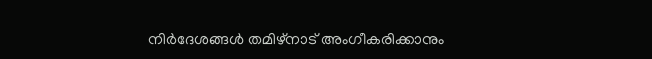നിർദേശങ്ങൾ തമിഴ്നാട് അംഗീകരിക്കാനും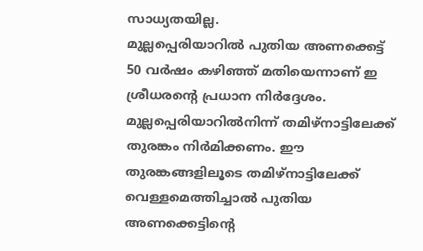സാധ്യതയില്ല.
മുല്ലപ്പെരിയാറിൽ പുതിയ അണക്കെട്ട് 50 വർഷം കഴിഞ്ഞ് മതിയെന്നാണ് ഇ ശ്രീധരന്റെ പ്രധാന നിർദ്ദേശം. മുല്ലപ്പെരിയാറിൽനിന്ന് തമിഴ്നാട്ടിലേക്ക് തുരങ്കം നിർമിക്കണം. ഈ തുരങ്കങ്ങളിലൂടെ തമിഴ്നാട്ടിലേക്ക് വെള്ളമെത്തിച്ചാൽ പുതിയ അണക്കെട്ടിന്റെ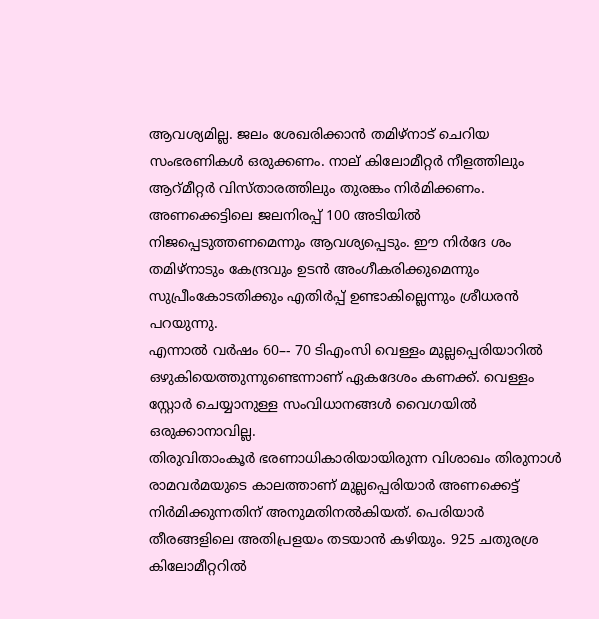ആവശ്യമില്ല. ജലം ശേഖരിക്കാൻ തമിഴ്നാട് ചെറിയ സംഭരണികൾ ഒരുക്കണം. നാല് കിലോമീറ്റർ നീളത്തിലും ആറ്മീറ്റർ വിസ്താരത്തിലും തുരങ്കം നിർമിക്കണം. അണക്കെട്ടിലെ ജലനിരപ്പ് 100 അടിയിൽ നിജപ്പെടുത്തണമെന്നും ആവശ്യപ്പെടും. ഈ നിർദേ ശം തമിഴ്നാടും കേന്ദ്രവും ഉടൻ അംഗീകരിക്കുമെന്നും സുപ്രീംകോടതിക്കും എതിർപ്പ് ഉണ്ടാകില്ലെന്നും ശ്രീധരൻ പറയുന്നു.
എന്നാൽ വർഷം 60–- 70 ടിഎംസി വെള്ളം മുല്ലപ്പെരിയാറിൽ ഒഴുകിയെത്തുന്നുണ്ടെന്നാണ് ഏകദേശം കണക്ക്. വെള്ളം സ്റ്റോർ ചെയ്യാനുള്ള സംവിധാനങ്ങൾ വൈഗയിൽ ഒരുക്കാനാവില്ല.
തിരുവിതാംകൂർ ഭരണാധികാരിയായിരുന്ന വിശാഖം തിരുനാൾ രാമവർമയുടെ കാലത്താണ് മുല്ലപ്പെരിയാർ അണക്കെട്ട് നിർമിക്കുന്നതിന് അനുമതിനൽകിയത്. പെരിയാർ തീരങ്ങളിലെ അതിപ്രളയം തടയാൻ കഴിയും. 925 ചതുരശ്ര കിലോമീറ്ററിൽ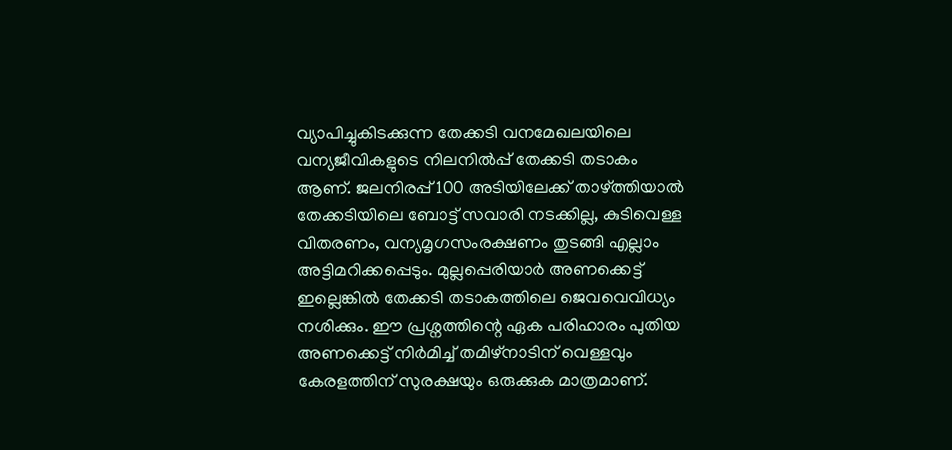വ്യാപിച്ചുകിടക്കുന്ന തേക്കടി വനമേഖലയിലെ വന്യജീവികളുടെ നിലനിൽപ്പ് തേക്കടി തടാകം ആണ്. ജലനിരപ്പ് 100 അടിയിലേക്ക് താഴ്ത്തിയാൽ തേക്കടിയിലെ ബോട്ട് സവാരി നടക്കില്ല, കുടിവെള്ള വിതരണം, വന്യമൃഗസംരക്ഷണം തുടങ്ങി എല്ലാം അട്ടിമറിക്കപ്പെടും. മുല്ലപ്പെരിയാർ അണക്കെട്ട് ഇല്ലെങ്കിൽ തേക്കടി തടാകത്തിലെ ജെവവെവിധ്യം നശിക്കും. ഈ പ്രശ്നത്തിന്റെ ഏക പരിഹാരം പുതിയ അണക്കെട്ട് നിർമിച്ച് തമിഴ്നാടിന് വെള്ളവും കേരളത്തിന് സുരക്ഷയും ഒരുക്കുക മാത്രമാണ്.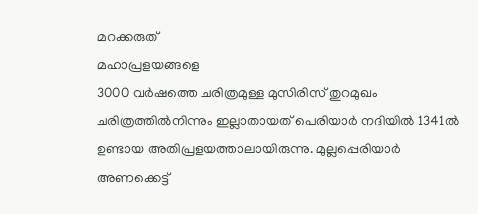മറക്കരുത്
മഹാപ്രളയങ്ങളെ
3000 വർഷത്തെ ചരിത്രമുള്ള മുസിരിസ് തുറമുഖം ചരിത്രത്തിൽനിന്നും ഇല്ലാതായത് പെരിയാർ നദിയിൽ 1341ൽ ഉണ്ടായ അതിപ്രളയത്താലായിരുന്നു. മുല്ലപ്പെരിയാർ അണക്കെട്ട്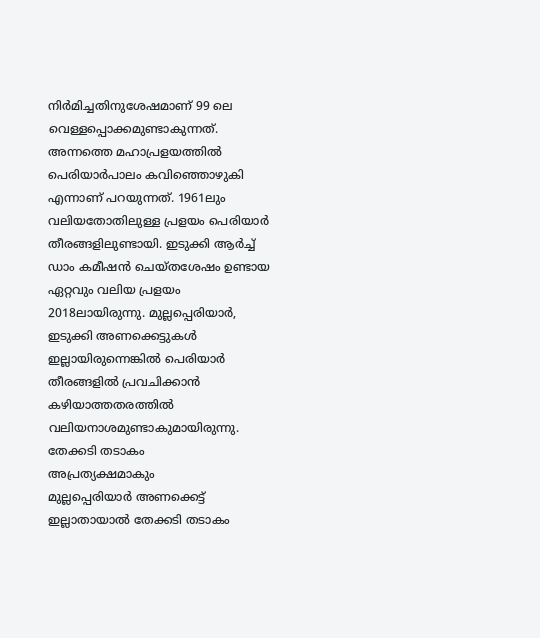നിർമിച്ചതിനുശേഷമാണ് 99 ലെ വെള്ളപ്പൊക്കമുണ്ടാകുന്നത്. അന്നത്തെ മഹാപ്രളയത്തിൽ പെരിയാർപാലം കവിഞ്ഞൊഴുകി എന്നാണ് പറയുന്നത്. 1961ലും വലിയതോതിലുള്ള പ്രളയം പെരിയാർ തീരങ്ങളിലുണ്ടായി. ഇടുക്കി ആർച്ച് ഡാം കമീഷൻ ചെയ്തശേഷം ഉണ്ടായ ഏറ്റവും വലിയ പ്രളയം 2018ലായിരുന്നു. മുല്ലപ്പെരിയാർ, ഇടുക്കി അണക്കെട്ടുകൾ ഇല്ലായിരുന്നെങ്കിൽ പെരിയാർ തീരങ്ങളിൽ പ്രവചിക്കാൻ കഴിയാത്തതരത്തിൽ വലിയനാശമുണ്ടാകുമായിരുന്നു.
തേക്കടി തടാകം
അപ്രത്യക്ഷമാകും
മുല്ലപ്പെരിയാർ അണക്കെട്ട് ഇല്ലാതായാൽ തേക്കടി തടാകം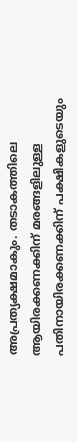അപ്രത്യക്ഷമാകും. തടാകത്തിലെ ആയിരക്കണക്കിന് മരങ്ങളിലുള്ള പതിനായിരക്കണക്കിന് പക്ഷികളുടെയും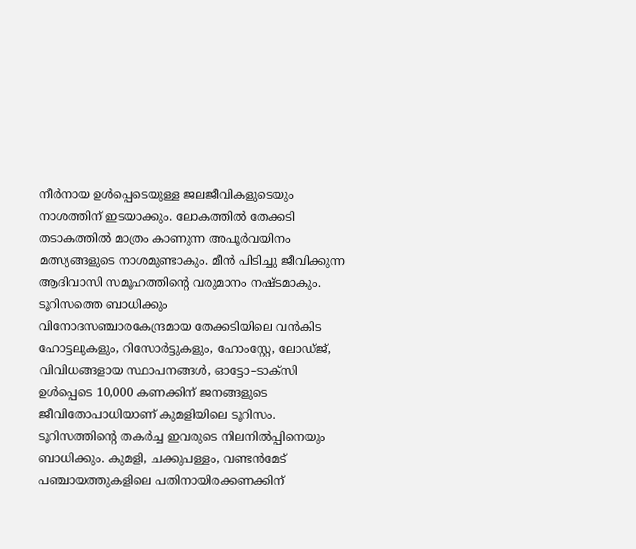നീർനായ ഉൾപ്പെടെയുള്ള ജലജീവികളുടെയും നാശത്തിന് ഇടയാക്കും. ലോകത്തിൽ തേക്കടി തടാകത്തിൽ മാത്രം കാണുന്ന അപൂർവയിനം മത്സ്യങ്ങളുടെ നാശമുണ്ടാകും. മീൻ പിടിച്ചു ജീവിക്കുന്ന ആദിവാസി സമൂഹത്തിന്റെ വരുമാനം നഷ്ടമാകും.
ടൂറിസത്തെ ബാധിക്കും
വിനോദസഞ്ചാരകേന്ദ്രമായ തേക്കടിയിലെ വൻകിട ഹോട്ടലുകളും, റിസോർട്ടുകളും, ഹോംസ്റ്റേ, ലോഡ്ജ്, വിവിധങ്ങളായ സ്ഥാപനങ്ങൾ, ഓട്ടോ–ടാക്സി ഉൾപ്പെടെ 10,000 കണക്കിന് ജനങ്ങളുടെ ജീവിതോപാധിയാണ് കുമളിയിലെ ടൂറിസം. ടൂറിസത്തിന്റെ തകർച്ച ഇവരുടെ നിലനിൽപ്പിനെയും ബാധിക്കും. കുമളി, ചക്കുപള്ളം, വണ്ടൻമേട് പഞ്ചായത്തുകളിലെ പതിനായിരക്കണക്കിന്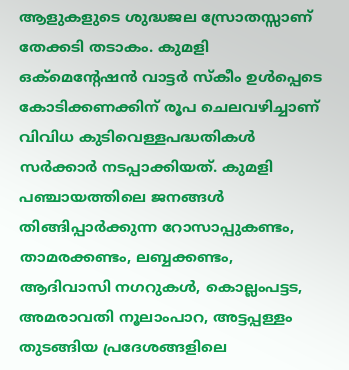ആളുകളുടെ ശുദ്ധജല സ്രോതസ്സാണ് തേക്കടി തടാകം. കുമളി ഒക്മെന്റേഷൻ വാട്ടർ സ്കീം ഉൾപ്പെടെ കോടിക്കണക്കിന് രൂപ ചെലവഴിച്ചാണ് വിവിധ കുടിവെള്ളപദ്ധതികൾ സർക്കാർ നടപ്പാക്കിയത്. കുമളി പഞ്ചായത്തിലെ ജനങ്ങൾ തിങ്ങിപ്പാർക്കുന്ന റോസാപ്പുകണ്ടം, താമരക്കണ്ടം, ലബ്ബക്കണ്ടം, ആദിവാസി നഗറുകൾ, കൊല്ലംപട്ടട, അമരാവതി നൂലാംപാറ, അട്ടപ്പള്ളം തുടങ്ങിയ പ്രദേശങ്ങളിലെ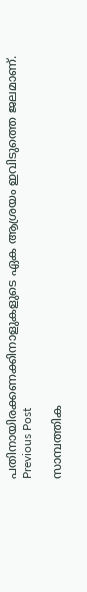പതിനായിരക്കണക്കിനാളുകളുടെ ഏക ആശ്രയം ഇവിടുത്തെ ജലമാണ്.
Previous Post

സാമ്പത്തിക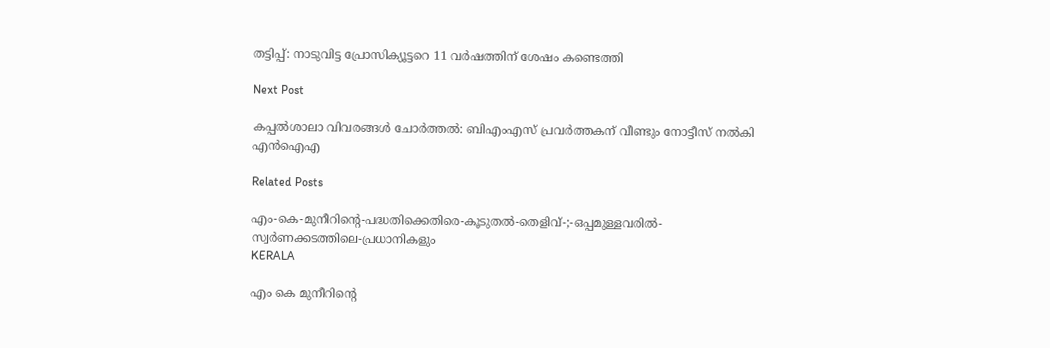തട്ടിപ്പ്: നാടുവിട്ട പ്രോസിക്യൂട്ടറെ 11 വർഷത്തിന് ശേഷം കണ്ടെത്തി

Next Post

കപ്പൽശാലാ വിവരങ്ങൾ ചോർത്തൽ: ബിഎംഎസ്‌ പ്രവർത്തകന്‌ വീണ്ടും നോട്ടീസ്‌ നൽകി എൻഐഎ

Related Posts

എം-കെ-മുനീറിന്റെ-പദ്ധതിക്കെതിരെ-കൂടുതൽ-തെളിവ്‌-;-ഒപ്പമുള്ളവരിൽ-
സ്വർണക്കടത്തിലെ-പ്രധാനികളും
KERALA

എം കെ മുനീറിന്റെ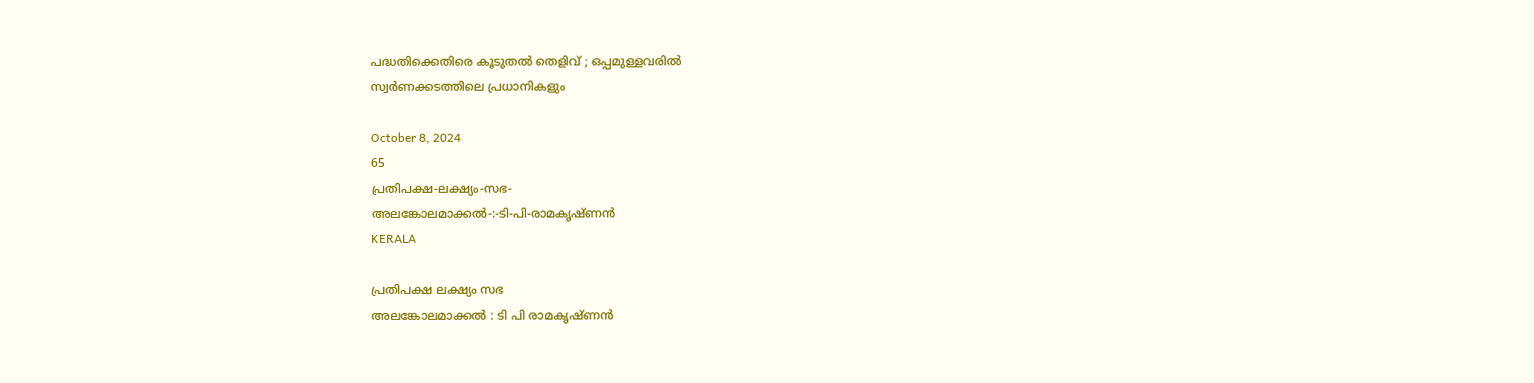പദ്ധതിക്കെതിരെ കൂടുതൽ തെളിവ്‌ ; ഒപ്പമുള്ളവരിൽ
സ്വർണക്കടത്തിലെ പ്രധാനികളും

October 8, 2024
65
പ്രതിപക്ഷ-ലക്ഷ്യം-സഭ-
അലങ്കോലമാക്കൽ-:-ടി-പി-രാമകൃഷ്‌ണൻ
KERALA

പ്രതിപക്ഷ ലക്ഷ്യം സഭ
അലങ്കോലമാക്കൽ : ടി പി രാമകൃഷ്‌ണൻ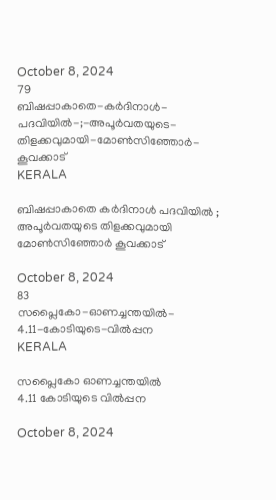October 8, 2024
79
ബിഷപ്പാകാതെ-കർദിനാൾ-പദവിയിൽ-;-അപൂർവതയുടെ-തിളക്കവുമായി-മോൺസിഞ്ഞോർ-കൂവക്കാട്‌
KERALA

ബിഷപ്പാകാതെ കർദിനാൾ പദവിയിൽ ; അപൂർവതയുടെ തിളക്കവുമായി മോൺസിഞ്ഞോർ കൂവക്കാട്‌

October 8, 2024
83
സപ്ലൈകോ-ഓണച്ചന്തയിൽ-
4.11-കോടിയുടെ-വിൽപ്പന
KERALA

സപ്ലൈകോ ഓണച്ചന്തയിൽ
4.11 കോടിയുടെ വിൽപ്പന

October 8, 2024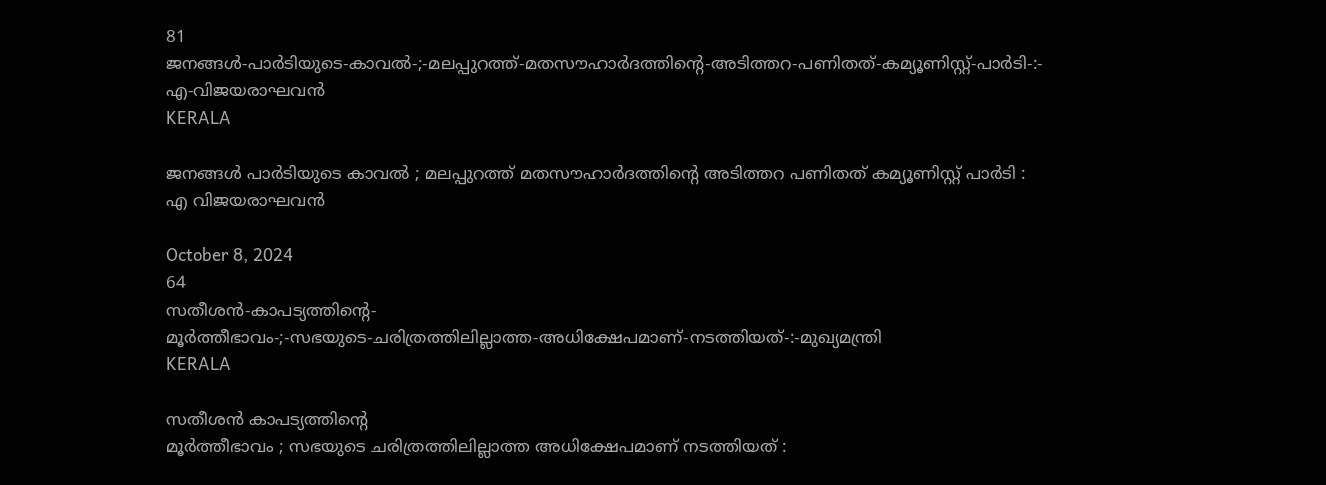81
ജനങ്ങൾ-പാർടിയുടെ-കാവൽ-;-മലപ്പുറത്ത്-മതസൗഹാർദത്തിന്റെ-അടിത്തറ-പണിതത്-കമ്യൂണിസ്റ്റ്-പാർടി-:-
എ-വിജയരാഘവൻ
KERALA

ജനങ്ങൾ പാർടിയുടെ കാവൽ ; മലപ്പുറത്ത് മതസൗഹാർദത്തിന്റെ അടിത്തറ പണിതത് കമ്യൂണിസ്റ്റ് പാർടി :
എ വിജയരാഘവൻ

October 8, 2024
64
സതീശൻ-കാപട്യത്തിന്റെ-
മൂർത്തീഭാവം-;-സഭയുടെ-ചരിത്രത്തിലില്ലാത്ത-അധിക്ഷേപമാണ്‌-നടത്തിയത്‌-:-മുഖ്യമന്ത്രി
KERALA

സതീശൻ കാപട്യത്തിന്റെ
മൂർത്തീഭാവം ; സഭയുടെ ചരിത്രത്തിലില്ലാത്ത അധിക്ഷേപമാണ്‌ നടത്തിയത്‌ :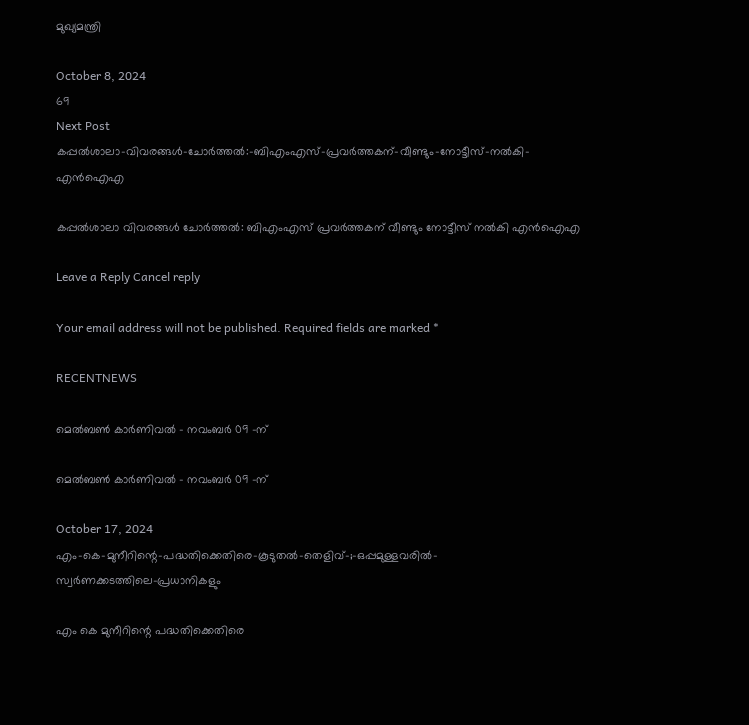മുഖ്യമന്ത്രി

October 8, 2024
69
Next Post
കപ്പൽശാലാ-വിവരങ്ങൾ-ചോർത്തൽ:-ബിഎംഎസ്‌-പ്രവർത്തകന്‌-വീണ്ടും-നോട്ടീസ്‌-നൽകി-എൻഐഎ

കപ്പൽശാലാ വിവരങ്ങൾ ചോർത്തൽ: ബിഎംഎസ്‌ പ്രവർത്തകന്‌ വീണ്ടും നോട്ടീസ്‌ നൽകി എൻഐഎ

Leave a Reply Cancel reply

Your email address will not be published. Required fields are marked *

RECENTNEWS

മെൽബൺ കാർണിവൽ – നവംബർ 09 -ന്

മെൽബൺ കാർണിവൽ – നവംബർ 09 -ന്

October 17, 2024
എം-കെ-മുനീറിന്റെ-പദ്ധതിക്കെതിരെ-കൂടുതൽ-തെളിവ്‌-;-ഒപ്പമുള്ളവരിൽ-
സ്വർണക്കടത്തിലെ-പ്രധാനികളും

എം കെ മുനീറിന്റെ പദ്ധതിക്കെതിരെ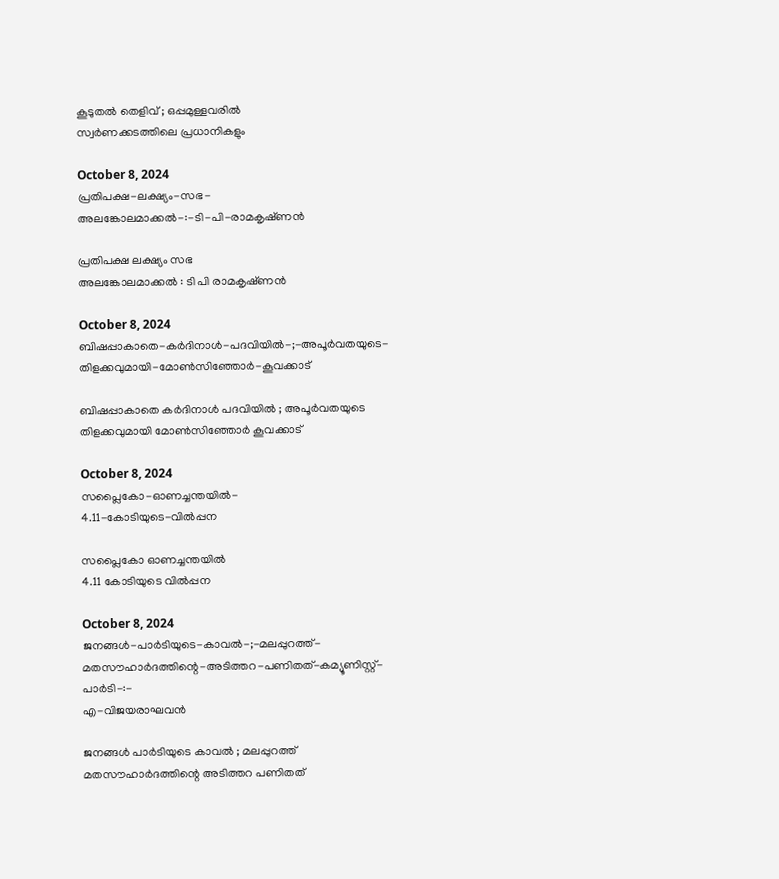കൂടുതൽ തെളിവ്‌ ; ഒപ്പമുള്ളവരിൽ
സ്വർണക്കടത്തിലെ പ്രധാനികളും

October 8, 2024
പ്രതിപക്ഷ-ലക്ഷ്യം-സഭ-
അലങ്കോലമാക്കൽ-:-ടി-പി-രാമകൃഷ്‌ണൻ

പ്രതിപക്ഷ ലക്ഷ്യം സഭ
അലങ്കോലമാക്കൽ : ടി പി രാമകൃഷ്‌ണൻ

October 8, 2024
ബിഷപ്പാകാതെ-കർദിനാൾ-പദവിയിൽ-;-അപൂർവതയുടെ-തിളക്കവുമായി-മോൺസിഞ്ഞോർ-കൂവക്കാട്‌

ബിഷപ്പാകാതെ കർദിനാൾ പദവിയിൽ ; അപൂർവതയുടെ തിളക്കവുമായി മോൺസിഞ്ഞോർ കൂവക്കാട്‌

October 8, 2024
സപ്ലൈകോ-ഓണച്ചന്തയിൽ-
4.11-കോടിയുടെ-വിൽപ്പന

സപ്ലൈകോ ഓണച്ചന്തയിൽ
4.11 കോടിയുടെ വിൽപ്പന

October 8, 2024
ജനങ്ങൾ-പാർടിയുടെ-കാവൽ-;-മലപ്പുറത്ത്-മതസൗഹാർദത്തിന്റെ-അടിത്തറ-പണിതത്-കമ്യൂണിസ്റ്റ്-പാർടി-:-
എ-വിജയരാഘവൻ

ജനങ്ങൾ പാർടിയുടെ കാവൽ ; മലപ്പുറത്ത് മതസൗഹാർദത്തിന്റെ അടിത്തറ പണിതത്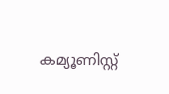കമ്യൂണിസ്റ്റ്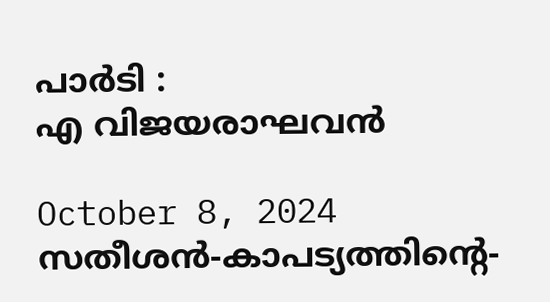പാർടി :
എ വിജയരാഘവൻ

October 8, 2024
സതീശൻ-കാപട്യത്തിന്റെ-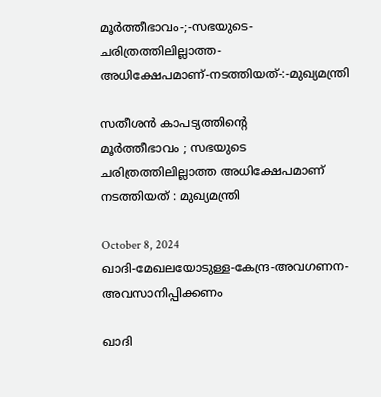മൂർത്തീഭാവം-;-സഭയുടെ-ചരിത്രത്തിലില്ലാത്ത-അധിക്ഷേപമാണ്‌-നടത്തിയത്‌-:-മുഖ്യമന്ത്രി

സതീശൻ കാപട്യത്തിന്റെ
മൂർത്തീഭാവം ; സഭയുടെ ചരിത്രത്തിലില്ലാത്ത അധിക്ഷേപമാണ്‌ നടത്തിയത്‌ : മുഖ്യമന്ത്രി

October 8, 2024
ഖാദി-മേഖലയോടുള്ള-കേന്ദ്ര-അവഗണന-അവസാനിപ്പിക്കണം

ഖാദി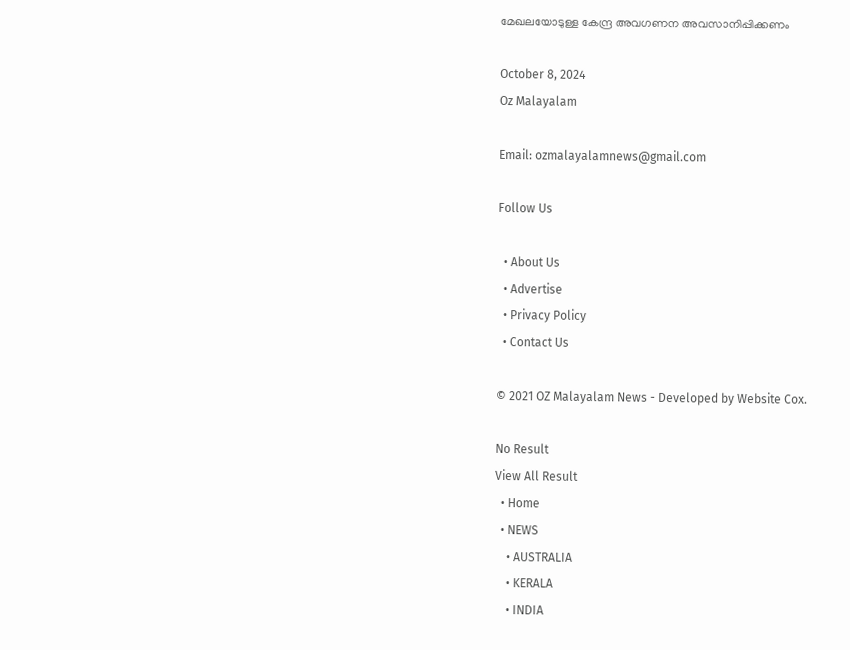മേഖലയോടുള്ള കേന്ദ്ര അവഗണന അവസാനിപ്പിക്കണം

October 8, 2024
Oz Malayalam

Email: ozmalayalamnews@gmail.com

Follow Us

  • About Us
  • Advertise
  • Privacy Policy
  • Contact Us

© 2021 OZ Malayalam News - Developed by Website Cox.

No Result
View All Result
  • Home
  • NEWS
    • AUSTRALIA
    • KERALA
    • INDIA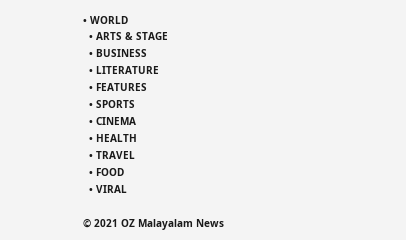• WORLD
  • ARTS & STAGE
  • BUSINESS
  • LITERATURE
  • FEATURES
  • SPORTS
  • CINEMA
  • HEALTH
  • TRAVEL
  • FOOD
  • VIRAL

© 2021 OZ Malayalam News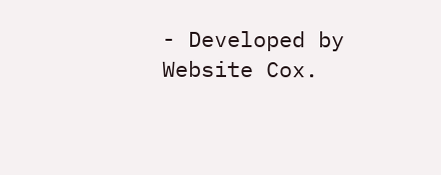- Developed by Website Cox.